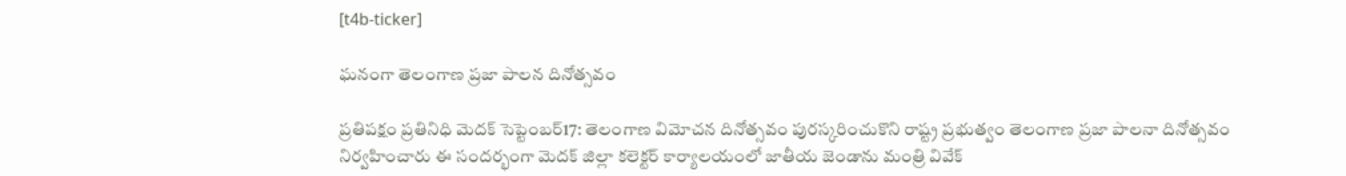[t4b-ticker]

ఘనంగా తెలంగాణ ప్రజా పాలన దినోత్సవం

ప్రతిపక్షం ప్రతినిధి మెదక్ సెప్టెంబర్17: తెలంగాణ విమోచన దినోత్సవం పురస్కరించుకొని రాష్ట్ర ప్రభుత్వం తెలంగాణ ప్రజా పాలనా దినోత్సవం నిర్వహించారు ఈ సందర్భంగా మెదక్ జిల్లా కలెక్టర్ కార్యాలయంలో జాతీయ జెండాను మంత్రి వివేక్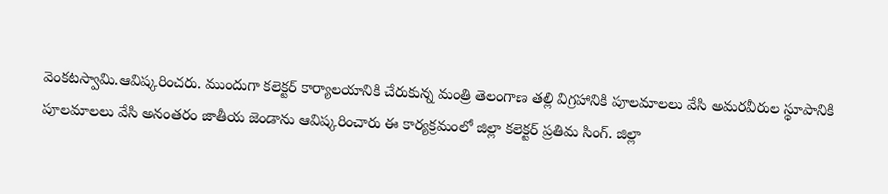వెంకటస్వామి.ఆవిష్కరించరు. ముందుగా కలెక్టర్ కార్యాలయానికి చేరుకున్న మంత్రి తెలంగాణ తల్లి విగ్రహానికి పూలమాలలు వేసి అమరవీరుల స్థూపానికి పూలమాలలు వేసి అనంతరం జాతీయ జెండాను ఆవిష్కరించారు ఈ కార్యక్రమంలో జిల్లా కలెక్టర్ ప్రతిమ సింగ్. జిల్లా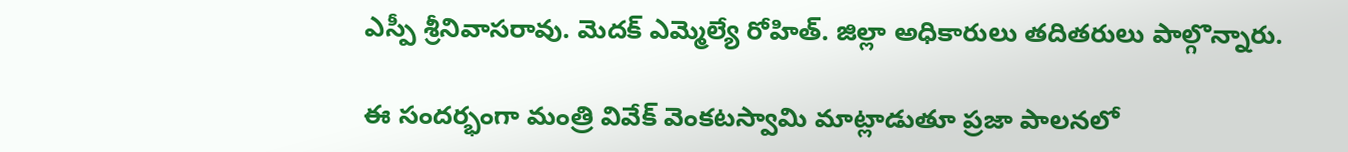ఎస్పీ శ్రీనివాసరావు. మెదక్ ఎమ్మెల్యే రోహిత్. జిల్లా అధికారులు తదితరులు పాల్గొన్నారు.

ఈ సందర్భంగా మంత్రి వివేక్ వెంకటస్వామి మాట్లాడుతూ ప్రజా పాలనలో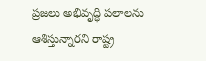ప్రజలు అభివృద్ధి పలాలను ఆశిస్తున్నారని రాష్ట్ర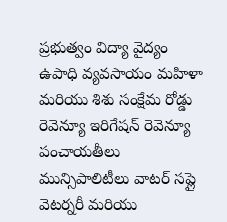ప్రభుత్వం విద్యా వైద్యం ఉపాధి వ్యవసాయం మహిళా మరియు శిశు సంక్షేమ రోడ్డు రెవెన్యూ ఇరిగేషన్ రెవెన్యూ పంచాయతీలు మున్సిపాలిటీలు వాటర్ సప్లై వెటర్నరీ మరియు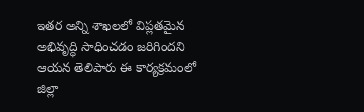ఇతర అన్ని శాఖలలో విప్లతమైన అభివృద్ధి సాధించడం జరిగిందని ఆయన తెలిపారు ఈ కార్యక్రమంలో జిల్లా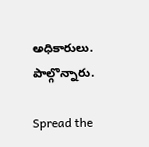అధికారులు. పాల్గొన్నారు.

Spread the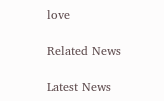love

Related News

Latest News